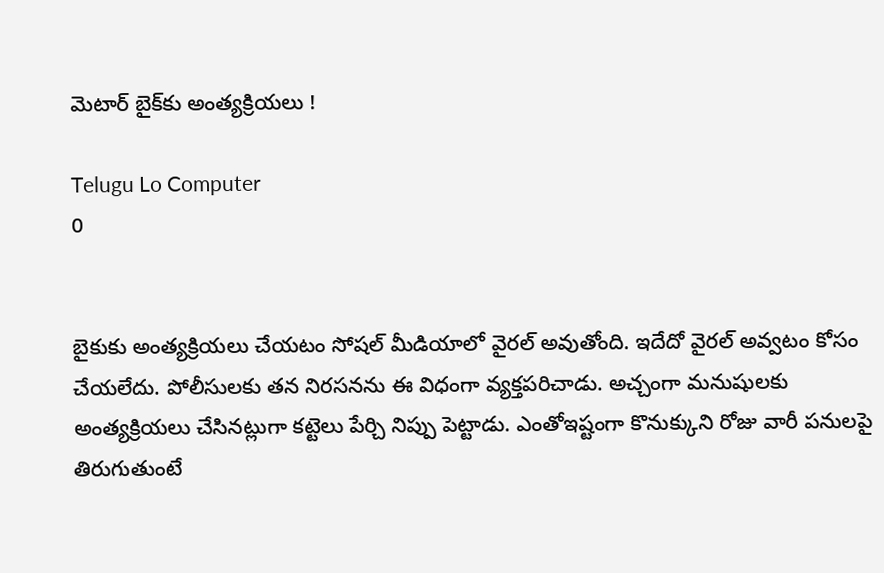మెటార్ బైక్‌కు అంత్యక్రియలు !

Telugu Lo Computer
0


బైకుకు అంత్యక్రియలు చేయటం సోషల్ మీడియాలో వైరల్ అవుతోంది. ఇదేదో వైరల్ అవ్వటం కోసం చేయలేదు. పోలీసులకు తన నిరసనను ఈ విధంగా వ్యక్తపరిచాడు. అచ్చంగా మనుషులకు అంత్యక్రియలు చేసినట్లుగా కట్టెలు పేర్చి నిప్పు పెట్టాడు. ఎంతోఇష్టంగా కొనుక్కుని రోజు వారీ పనులపై తిరుగుతుంటే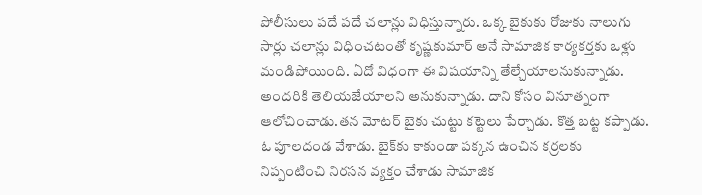పోలీసులు పదే పదే చలాన్లు విధిస్తున్నారు. ఒక్క బైకుకు రోజుకు నాలుగు సార్లు చలాన్లు విధించటంతో కృష్ణకుమార్ అనే సామాజిక కార్యకర్తకు ఒళ్లు మండిపోయింది. ఏదో విధంగా ఈ విషయాన్ని తేల్చేయాలనుకున్నాడు. అందరికి తెలియజేయాలని అనుకున్నాడు. దాని కోసం వినూత్నంగా ఆలోచించాడు.తన మోటర్ బైకు చుట్టు కట్టెలు పేర్చాడు. కొత్త బట్ట కప్పాడు. ఓ పూలదండ వేశాడు. బైక్‌కు కాకుండా పక్కన ఉంచిన కర్రలకు నిప్పంటించి నిరసన వ్యక్తం చేశాడు సామాజిక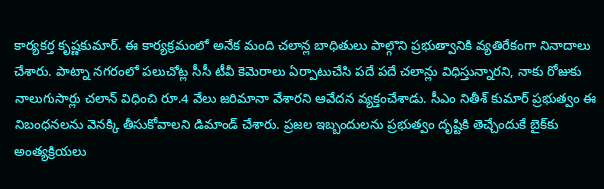కార్యకర్త కృష్ణకుమార్‌. ఈ కార్యక్రమంలో అనేక మంది చలాన్ల బాధితులు పాల్గొని ప్రభుత్వానికి వ్యతిరేకంగా నినాదాలు చేశారు. పాట్నా నగరంలో పలుచోట్ల సీసీ టీవీ కెమెరాలు ఏర్పాటుచేసి పదే పదే చలాన్లు విధిస్తున్నారని, నాకు రోజుకు నాలుగుసార్లు చలాన్‌ విధించి రూ.4 వేలు జరిమానా వేశారని ఆవేదన వ్యక్తంచేశాడు. సీఎం నితీశ్ కుమార్ ప్రభుత్వం ఈ నిబంధనలను వెనక్కి తీసుకోవాలని డిమాండ్ చేశారు. ప్రజల ఇబ్బందులను ప్రభుత్వం దృష్టికి తెచ్చేందుకే బైక్‌కు అంత్యక్రియలు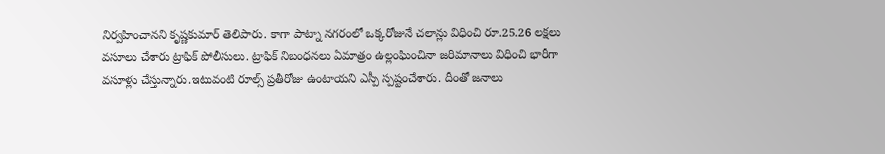నిర్వహించానని కృష్ణకుమార్‌ తెలిపారు. కాగా పాట్నా నగరంలో ఒక్కరోజునే చలాన్లు విధించి రూ.25.26 లక్షలు వసూలు చేశారు ట్రాఫిక్ పోలీసులు. ట్రాఫిక్ నిబంధనలు ఏమాత్రం ఉల్లంఘించినా జరిమానాలు విధించి భారీగా వసూళ్లు చేస్తున్నారు.ఇటువంటి రూల్స్ ప్రతీరోజు ఉంటాయని ఎస్పీ స్పష్టంచేశారు. దీంతో జనాలు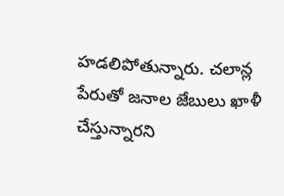హడలిపోతున్నారు. చలాన్ల పేరుతో జనాల జేబులు ఖాళీ చేస్తున్నారని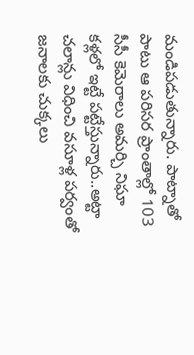మండిపడుతున్నారు. పాట్నాతో పాటు ఆ పరిసర ప్రాంతాల్లో 103 సీసీ కెమెరాలు అమర్చి నిఘా కళ్లలో ఇట్టే పట్టేస్తున్నారు..అట్టా చలాన్లు విధించి వసూళ్ల పర్వంతో జనాలకు చుక్కలు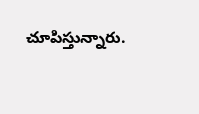చూపిస్తున్నారు.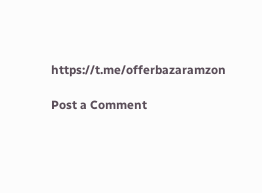https://t.me/offerbazaramzon

Post a Comment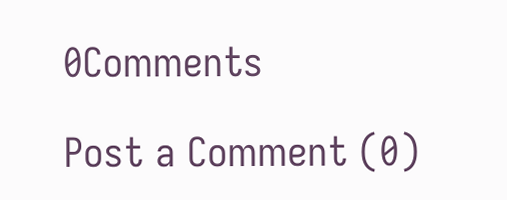0Comments

Post a Comment (0)